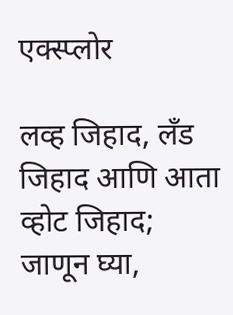एक्स्प्लोर

लव्ह जिहाद, लँड जिहाद आणि आता व्होट जिहाद; जाणून घ्या,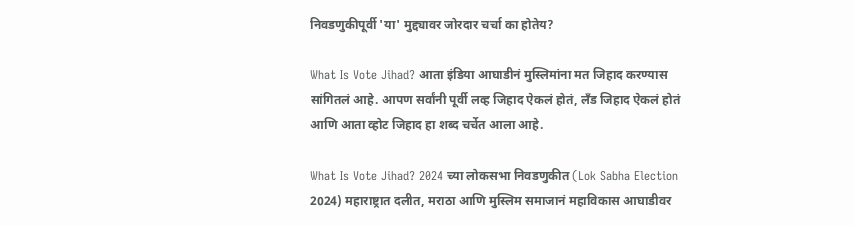निवडणुकीपूर्वी 'या' मुद्द्यावर जोरदार चर्चा का होतेय?

What Is Vote Jihad? आता इंडिया आघाडीनं मुस्लिमांना मत जिहाद करण्यास सांगितलं आहे. आपण सर्वांनी पूर्वी लव्ह जिहाद ऐकलं होतं, लँड जिहाद ऐकलं होतं आणि आता व्होट जिहाद हा शब्द चर्चेत आला आहे.

What Is Vote Jihad? 2024 च्या लोकसभा निवडणुकीत (Lok Sabha Election 2024) महाराष्ट्रात दलीत, मराठा आणि मुस्लिम समाजानं महाविकास आघाडीवर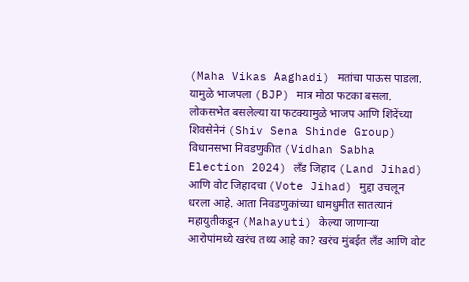(Maha Vikas Aaghadi) मतांचा पाऊस पाडला. यामुळे भाजपला (BJP) मात्र मोठा फटका बसला. लोकसभेत बसलेल्या या फटक्यामुळे भाजप आणि शिंदेंच्या शिवसेनेनं (Shiv Sena Shinde Group) विधानसभा निवडणुकीत (Vidhan Sabha Election 2024) लँड जिहाद (Land Jihad) आणि वोट जिहादचा (Vote Jihad) मुद्दा उचलून धरला आहे. आता निवडणुकांच्या धामधुमीत सातत्यानं महायुतीकडून (Mahayuti) केल्या जाणाऱ्या आरोपांमध्ये खरंच तथ्य आहे का? खरंच मुंबईत लँड आणि वोट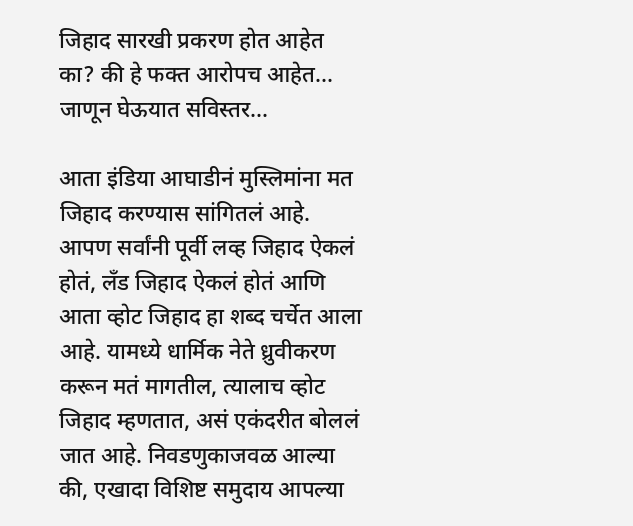जिहाद सारखी प्रकरण होत आहेत का? की हे फक्त आरोपच आहेत... जाणून घेऊयात सविस्तर...

आता इंडिया आघाडीनं मुस्लिमांना मत जिहाद करण्यास सांगितलं आहे. आपण सर्वांनी पूर्वी लव्ह जिहाद ऐकलं होतं, लँड जिहाद ऐकलं होतं आणि आता व्होट जिहाद हा शब्द चर्चेत आला आहे. यामध्ये धार्मिक नेते ध्रुवीकरण करून मतं मागतील, त्यालाच व्होट जिहाद म्हणतात, असं एकंदरीत बोललं जात आहे. निवडणुकाजवळ आल्या की, एखादा विशिष्ट समुदाय आपल्या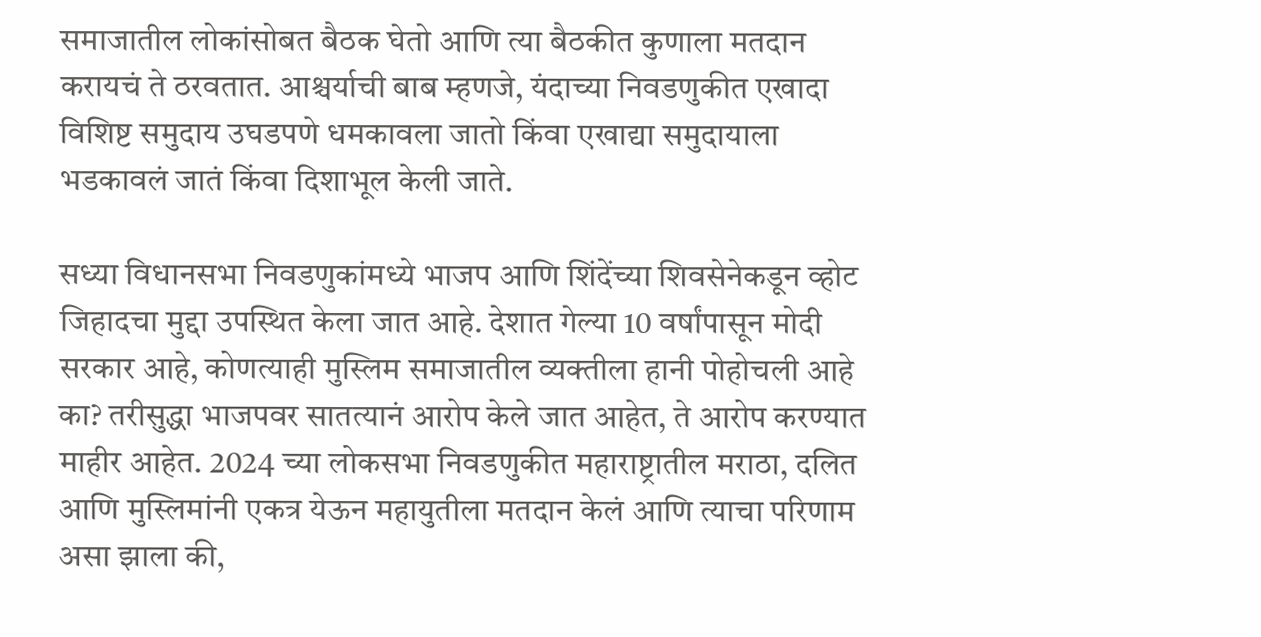समाजातील लोकांसोबत बैठक घेतो आणि त्या बैठकीत कुणाला मतदान करायचं ते ठरवतात. आश्चर्याची बाब म्हणजे, यंदाच्या निवडणुकीत एखादा विशिष्ट समुदाय उघडपणे धमकावला जातो किंवा एखाद्या समुदायाला भडकावलं जातं किंवा दिशाभूल केली जाते.

सध्या विधानसभा निवडणुकांमध्ये भाजप आणि शिंदेंच्या शिवसेनेकडून व्होट जिहादचा मुद्दा उपस्थित केला जात आहे. देशात गेल्या 10 वर्षांपासून मोदी सरकार आहे, कोणत्याही मुस्लिम समाजातील व्यक्तीला हानी पोहोचली आहे का? तरीसुद्धा भाजपवर सातत्यानं आरोप केले जात आहेत, ते आरोप करण्यात माहीर आहेत. 2024 च्या लोकसभा निवडणुकीत महाराष्ट्रातील मराठा, दलित आणि मुस्लिमांनी एकत्र येऊन महायुतीला मतदान केलं आणि त्याचा परिणाम असा झाला की,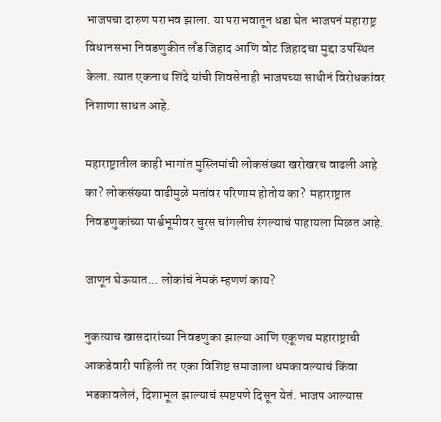भाजपचा दारुण पराभव झाला. या पराभवातून धडा घेत भाजपनं महाराष्ट्र विधानसभा निवडणुकीत लँड जिहाद आणि वोट जिहादचा मुद्दा उपस्थित केला. त्यात एकनाथ शिंदे यांची शिवसेनाही भाजपच्या साथीनं विरोधकांवर निशाणा साधत आहे.

महाराष्ट्रातील काही भागांत मुस्लिमांची लोकसंख्या खरोखरच वाढली आहे का? लोकसंख्या वाढीमुळे मतांवर परिणाम होतोय का?  महाराष्ट्रात निवडणुकांच्या पार्श्वभूमीवर चुरस चांगलीच रंगल्याचं पाहायला मिळत आहे.

जाणून घेऊयात... लोकांचं नेमकं म्हणणं काय?

नुकत्याच खासदारांच्या निवडणुका झाल्या आणि एकूणच महाराष्ट्राची आकडेवारी पाहिली तर एका विशिष्ट समाजाला धमकावल्याचं किंवा भडकावलेलं, दिशाभूल झाल्याचं स्पष्टपणे दिसून येतं. भाजप आल्यास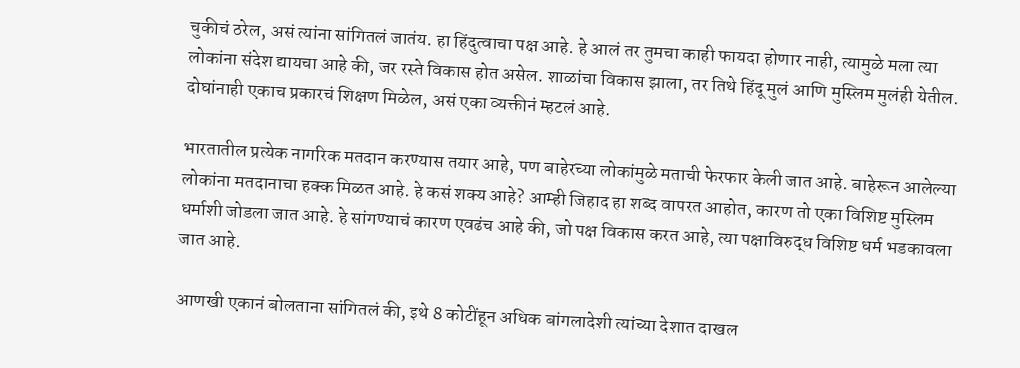चुकीचं ठरेल, असं त्यांना सांगितलं जातंय. हा हिंदुत्वाचा पक्ष आहे. हे आलं तर तुमचा काही फायदा होणार नाही, त्यामुळे मला त्या लोकांना संदेश द्यायचा आहे की, जर रस्ते विकास होत असेल. शाळांचा विकास झाला, तर तिथे हिंदू मुलं आणि मुस्लिम मुलंही येतील. दोघांनाही एकाच प्रकारचं शिक्षण मिळेल, असं एका व्यक्तीनं म्हटलं आहे.

भारतातील प्रत्येक नागरिक मतदान करण्यास तयार आहे, पण बाहेरच्या लोकांमुळे मताची फेरफार केली जात आहे. बाहेरून आलेल्या लोकांना मतदानाचा हक्क मिळत आहे. हे कसं शक्य आहे? आम्ही जिहाद हा शब्द वापरत आहोत, कारण तो एका विशिष्ट मुस्लिम धर्माशी जोडला जात आहे. हे सांगण्याचं कारण एवढंच आहे की, जो पक्ष विकास करत आहे, त्या पक्षाविरुद्ध विशिष्ट धर्म भडकावला जात आहे.

आणखी एकानं बोलताना सांगितलं की, इथे 8 कोटींहून अधिक बांगलादेशी त्यांच्या देशात दाखल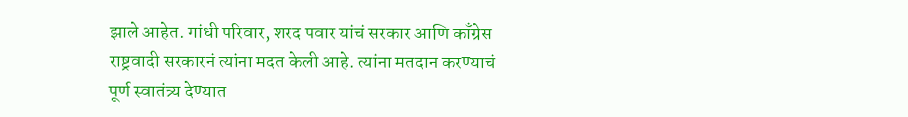झाले आहेत. गांधी परिवार, शरद पवार यांचं सरकार आणि काँग्रेस राष्ट्रवादी सरकारनं त्यांना मदत केली आहे. त्यांना मतदान करण्याचं पूर्ण स्वातंत्र्य देण्यात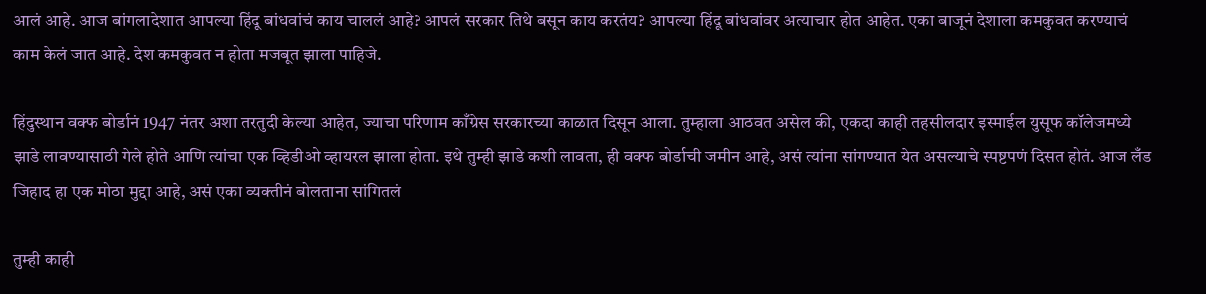आलं आहे. आज बांगलादेशात आपल्या हिंदू बांधवांचं काय चाललं आहे? आपलं सरकार तिथे बसून काय करतंय? आपल्या हिंदू बांधवांवर अत्याचार होत आहेत. एका बाजूनं देशाला कमकुवत करण्याचं काम केलं जात आहे. देश कमकुवत न होता मजबूत झाला पाहिजे.

हिंदुस्थान वक्फ बोर्डानं 1947 नंतर अशा तरतुदी केल्या आहेत, ज्याचा परिणाम काँग्रेस सरकारच्या काळात दिसून आला. तुम्हाला आठवत असेल की, एकदा काही तहसीलदार इस्माईल युसूफ कॉलेजमध्ये झाडे लावण्यासाठी गेले होते आणि त्यांचा एक व्हिडीओ व्हायरल झाला होता. इथे तुम्ही झाडे कशी लावता, ही वक्फ बोर्डाची जमीन आहे, असं त्यांना सांगण्यात येत असल्याचे स्पष्टपणं दिसत होतं. आज लँड जिहाद हा एक मोठा मुद्दा आहे, असं एका व्यक्तीनं बोलताना सांगितलं

तुम्ही काही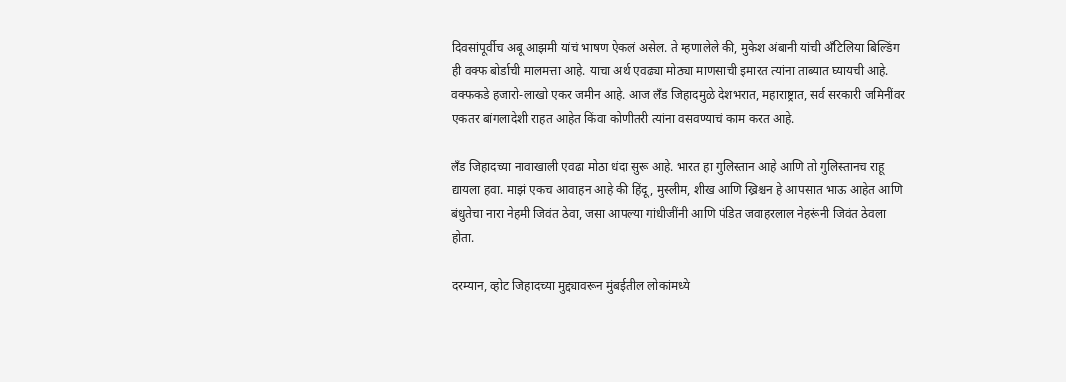दिवसांपूर्वीच अबू आझमी यांचं भाषण ऐकलं असेल. ते म्हणालेले की, मुकेश अंबानी यांची अँटिलिया बिल्डिंग ही वक्फ बोर्डाची मालमत्ता आहे. याचा अर्थ एवढ्या मोठ्या माणसाची इमारत त्यांना ताब्यात घ्यायची आहे. वक्फकडे हजारो-लाखो एकर जमीन आहे. आज लँड जिहादमुळे देशभरात, महाराष्ट्रात, सर्व सरकारी जमिनींवर एकतर बांगलादेशी राहत आहेत किंवा कोणीतरी त्यांना वसवण्याचं काम करत आहे.

लँड जिहादच्या नावाखाली एवढा मोठा धंदा सुरू आहे. भारत हा गुलिस्तान आहे आणि तो गुलिस्तानच राहू द्यायला हवा. माझं एकच आवाहन आहे की हिंदू, मुस्लीम, शीख आणि ख्रिश्चन हे आपसात भाऊ आहेत आणि बंधुतेचा नारा नेहमी जिवंत ठेवा, जसा आपल्या गांधीजींनी आणि पंडित जवाहरलाल नेहरूंनी जिवंत ठेवला होता.

दरम्यान, व्होट जिहादच्या मुद्द्यावरून मुंबईतील लोकांमध्ये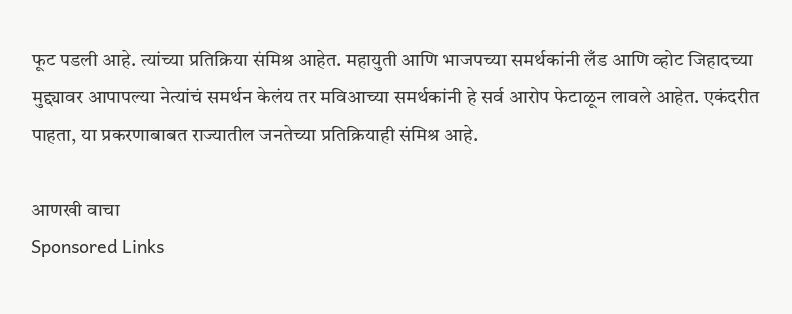फूट पडली आहे. त्यांच्या प्रतिक्रिया संमिश्र आहेत. महायुती आणि भाजपच्या समर्थकांनी लँड आणि व्होट जिहादच्या मुद्द्यावर आपापल्या नेत्यांचं समर्थन केलंय तर मविआच्या समर्थकांनी हे सर्व आरोप फेटाळून लावले आहेत. एकंदरीत पाहता, या प्रकरणाबाबत राज्यातील जनतेच्या प्रतिक्रियाही संमिश्र आहे.

आणखी वाचा
Sponsored Links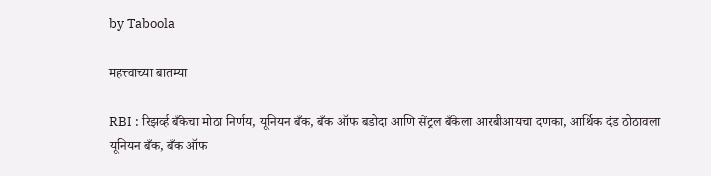by Taboola

महत्त्वाच्या बातम्या

RBI : रिझर्व्ह बँकेचा मोठा निर्णय, यूनियन बँक, बँक ऑफ बडोदा आणि सेंट्रल बँकेला आरबीआयचा दणका, आर्थिक दंड ठोठावला
यूनियन बँक, बँक ऑफ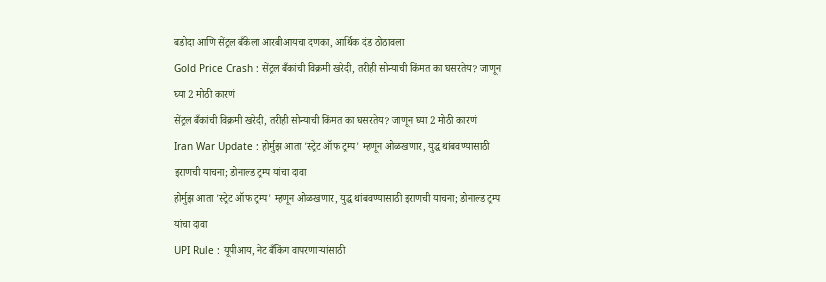बडोदा आणि सेंट्रल बँकेला आरबीआयचा दणका, आर्थिक दंड ठोठावला
Gold Price Crash : सेंट्रल बँकांची विक्रमी खरेदी, तरीही सोन्याची किंमत का घसरतेय? जाणून घ्या 2 मोठी कारणं
सेंट्रल बँकांची विक्रमी खरेदी, तरीही सोन्याची किंमत का घसरतेय? जाणून घ्या 2 मोठी कारणं
Iran War Update : होर्मुझ आता 'स्ट्रेट ऑफ ट्रम्प' म्हणून ओळखणार, युद्ध थांबवण्यासाठी इराणची याचना; डोनाल्ड ट्रम्प यांचा दावा
होर्मुझ आता 'स्ट्रेट ऑफ ट्रम्प' म्हणून ओळखणार, युद्ध थांबवण्यासाठी इराणची याचना; डोनाल्ड ट्रम्प यांचा दावा
UPI Rule : यूपीआय, नेट बँकिंग वापरणाऱ्यांसाठी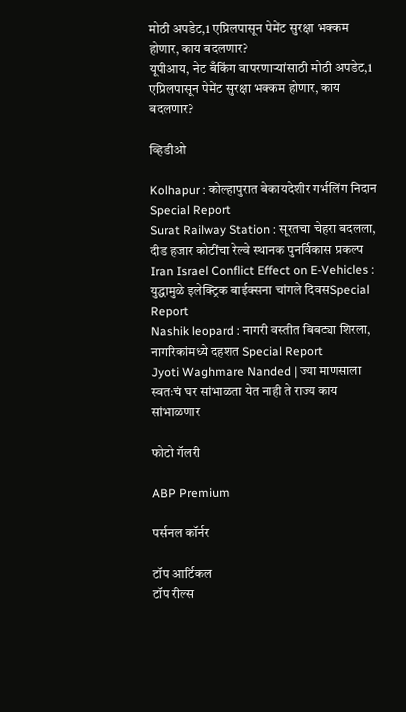मोठी अपडेट,1 एप्रिलपासून पेमेंट सुरक्षा भक्कम होणार, काय बदलणार?
यूपीआय, नेट बँकिंग वापरणाऱ्यांसाठी मोठी अपडेट,1 एप्रिलपासून पेमेंट सुरक्षा भक्कम होणार, काय बदलणार?

व्हिडीओ

Kolhapur : कोल्हापुरात बेकायदेशीर गर्भलिंग निदान Special Report
Surat Railway Station : सूरतचा चेहरा बदलला, दीड हजार कोटींचा रेल्वे स्थानक पुनर्विकास प्रकल्प
Iran Israel Conflict Effect on E-Vehicles : युद्धामुळे इलेक्ट्रिक बाईक्सना चांगले दिवसSpecial Report
Nashik leopard : नागरी वस्तीत बिबट्या शिरला, नागरिकांमध्ये दहशत Special Report
Jyoti Waghmare Nanded | ज्या माणसाला स्वतःचं घर सांभाळता येत नाही ते राज्य काय सांभाळणार

फोटो गॅलरी

ABP Premium

पर्सनल कॉर्नर

टॉप आर्टिकल
टॉप रील्स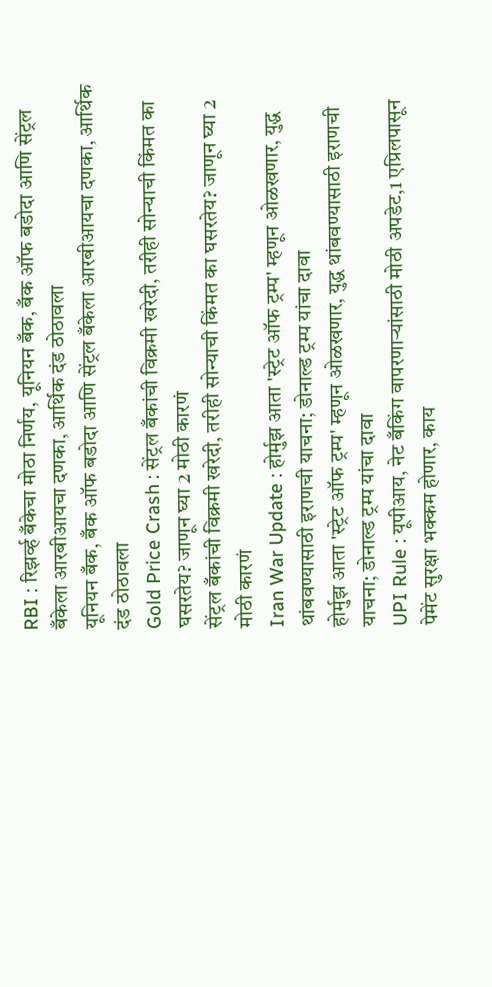RBI : रिझर्व्ह बँकेचा मोठा निर्णय, यूनियन बँक, बँक ऑफ बडोदा आणि सेंट्रल बँकेला आरबीआयचा दणका, आर्थिक दंड ठोठावला
यूनियन बँक, बँक ऑफ बडोदा आणि सेंट्रल बँकेला आरबीआयचा दणका, आर्थिक दंड ठोठावला
Gold Price Crash : सेंट्रल बँकांची विक्रमी खरेदी, तरीही सोन्याची किंमत का घसरतेय? जाणून घ्या 2 मोठी कारणं
सेंट्रल बँकांची विक्रमी खरेदी, तरीही सोन्याची किंमत का घसरतेय? जाणून घ्या 2 मोठी कारणं
Iran War Update : होर्मुझ आता 'स्ट्रेट ऑफ ट्रम्प' म्हणून ओळखणार, युद्ध थांबवण्यासाठी इराणची याचना; डोनाल्ड ट्रम्प यांचा दावा
होर्मुझ आता 'स्ट्रेट ऑफ ट्रम्प' म्हणून ओळखणार, युद्ध थांबवण्यासाठी इराणची याचना; डोनाल्ड ट्रम्प यांचा दावा
UPI Rule : यूपीआय, नेट बँकिंग वापरणाऱ्यांसाठी मोठी अपडेट,1 एप्रिलपासून पेमेंट सुरक्षा भक्कम होणार, काय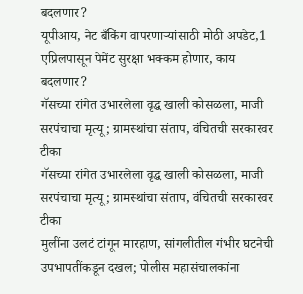बदलणार?
यूपीआय, नेट बँकिंग वापरणाऱ्यांसाठी मोठी अपडेट,1 एप्रिलपासून पेमेंट सुरक्षा भक्कम होणार, काय बदलणार?
गॅसच्या रांगेत उभारलेला वृद्ध खाली कोसळला, माजी सरपंचाचा मृत्यू; ग्रामस्थांचा संताप, वंचितची सरकारवर टीका
गॅसच्या रांगेत उभारलेला वृद्ध खाली कोसळला, माजी सरपंचाचा मृत्यू; ग्रामस्थांचा संताप, वंचितची सरकारवर टीका
मुलींना उलटं टांगून मारहाण, सांगलीतील गंभीर घटनेची उपभापतींकडून दखल; पोलीस महासंचालकांना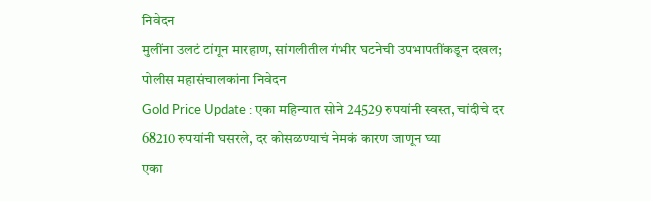निवेदन
मुलींना उलटं टांगून मारहाण, सांगलीतील गंभीर घटनेची उपभापतींकडून दखल; पोलीस महासंचालकांना निवेदन
Gold Price Update : एका महिन्यात सोने 24529 रुपयांनी स्वस्त, चांदीचे दर 68210 रुपयांनी घसरले, दर कोसळण्याचं नेमकं कारण जाणून घ्या
एका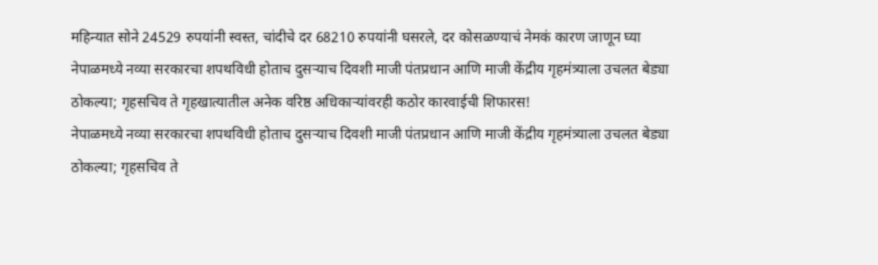महिन्यात सोने 24529 रुपयांनी स्वस्त, चांदीचे दर 68210 रुपयांनी घसरले, दर कोसळण्याचं नेमकं कारण जाणून घ्या
नेपाळमध्ये नव्या सरकारचा शपथविधी होताच दुसऱ्याच दिवशी माजी पंतप्रधान आणि माजी केंद्रीय गृहमंत्र्याला उचलत बेड्या ठोकल्या; गृहसचिव ते गृहखात्यातील अनेक वरिष्ठ अधिकाऱ्यांवरही कठोर कारवाईची शिफारस!
नेपाळमध्ये नव्या सरकारचा शपथविधी होताच दुसऱ्याच दिवशी माजी पंतप्रधान आणि माजी केंद्रीय गृहमंत्र्याला उचलत बेड्या ठोकल्या; गृहसचिव ते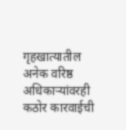गृहखात्यातील अनेक वरिष्ठ अधिकाऱ्यांवरही कठोर कारवाईची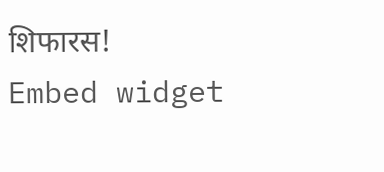शिफारस!
Embed widget